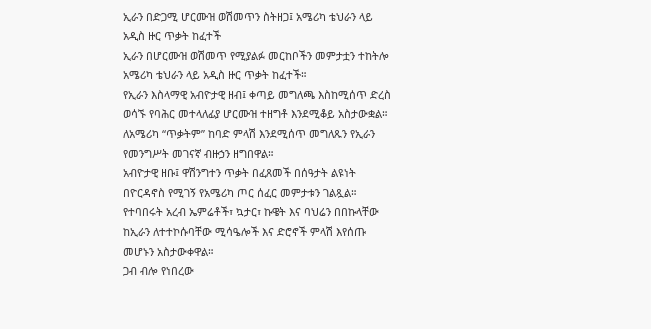ኢራን በድጋሚ ሆርሙዝ ወሽመጥን ስትዘጋ፤ አሜሪካ ቴህራን ላይ አዲስ ዙር ጥቃት ከፈተች
ኢራን በሆርሙዝ ወሽመጥ የሚያልፉ መርከቦችን መምታቷን ተከትሎ አሜሪካ ቴህራን ላይ አዲስ ዙር ጥቃት ከፈተች።
የኢራን እስላማዊ አብዮታዊ ዘብ፤ ቀጣይ መግለጫ እስከሚሰጥ ድረስ ወሳኙ የባሕር መተላለፊያ ሆርሙዝ ተዘግቶ እንደሚቆይ አስታውቋል።
ለአሜሪካ “ጥቃትም” ከባድ ምላሽ እንደሚሰጥ መግለጹን የኢራን የመንግሥት መገናኛ ብዙኃን ዘግበዋል።
አብዮታዊ ዘቡ፤ ዋሽንግተን ጥቃት በፈጸመች በሰዓታት ልዩነት በዮርዳኖስ የሚገኝ የአሜሪካ ጦር ሰፈር መምታቱን ገልጿል።
የተባበሩት አረብ ኤምሬቶች፣ ኳታር፣ ኩዌት እና ባህሬን በበኩላቸው ከኢራን ለተተኮሱባቸው ሚሳዔሎች እና ድሮኖች ምላሽ እየሰጡ መሆኑን አስታውቀዋል።
ጋብ ብሎ የነበረው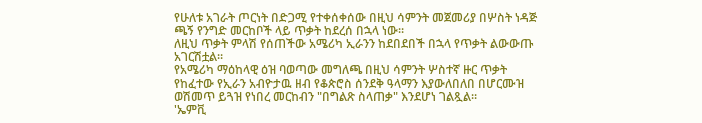የሁለቱ አገራት ጦርነት በድጋሚ የተቀሰቀሰው በዚህ ሳምንት መጀመሪያ በሦስት ነዳጅ ጫኝ የንግድ መርከቦች ላይ ጥቃት ከደረሰ በኋላ ነው።
ለዚህ ጥቃት ምላሽ የሰጠችው አሜሪካ ኢራንን ከደበደበች በኋላ የጥቃት ልውውጡ አገርሽቷል።
የአሜሪካ ማዕከላዊ ዕዝ ባወጣው መግለጫ በዚህ ሳምንት ሦስተኛ ዙር ጥቃት የከፈተው የኢራን አብዮታዉ ዘብ የቆጵሮስ ሰንደቅ ዓላማን እያውለበለበ በሆርሙዝ ወሽመጥ ይጓዝ የነበረ መርከብን "በግልጽ ስላጠቃ" እንደሆነ ገልጿል።
'ኤምቪ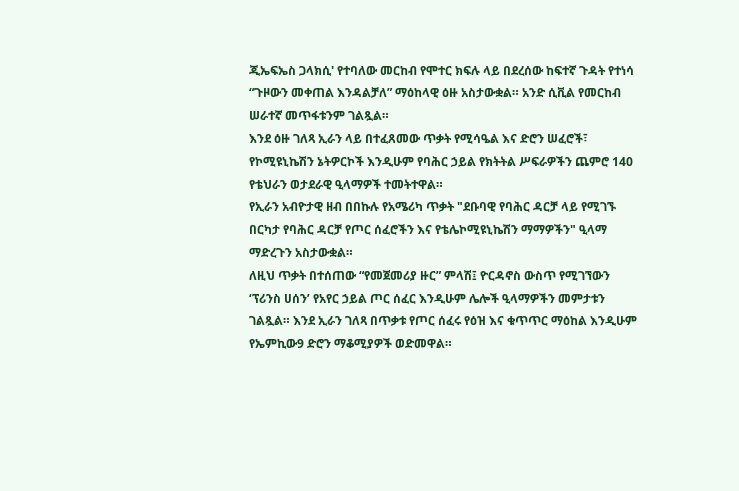ጂኤፍኤስ ጋላክሲ' የተባለው መርከብ የሞተር ክፍሉ ላይ በደረሰው ከፍተኛ ጉዳት የተነሳ “ጉዞውን መቀጠል እንዳልቻለ” ማዕከላዊ ዕዙ አስታውቋል። አንድ ሲቪል የመርከብ ሠራተኛ መጥፋቱንም ገልጿል።
እንደ ዕዙ ገለጻ ኢራን ላይ በተፈጸመው ጥቃት የሚሳዔል እና ድሮን ሠፈሮች፣ የኮሚዩኒኬሽን ኔትዎርኮች እንዲሁም የባሕር ኃይል የክትትል ሥፍራዎችን ጨምሮ 140 የቴህራን ወታደራዊ ዒላማዎች ተመትተዋል።
የኢራን አብዮታዊ ዘብ በበኩሉ የአሜሪካ ጥቃት "ደቡባዊ የባሕር ዳርቻ ላይ የሚገኙ በርካታ የባሕር ዳርቻ የጦር ሰፈሮችን እና የቴሌኮሚዩኒኬሽን ማማዎችን" ዒላማ ማድረጉን አስታውቋል።
ለዚህ ጥቃት በተሰጠው “የመጀመሪያ ዙር” ምላሽ፤ ዮርዳኖስ ውስጥ የሚገኘውን ‘ፕሪንስ ሀሰን’ የአየር ኃይል ጦር ሰፈር እንዲሁም ሌሎች ዒላማዎችን መምታቱን ገልጿል። እንደ ኢራን ገለጻ በጥቃቱ የጦር ሰፈሩ የዕዝ እና ቁጥጥር ማዕከል እንዲሁም የኤምኪው9 ድሮን ማቆሚያዎች ወድመዋል።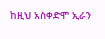ከዚህ አስቀድሞ ኢራን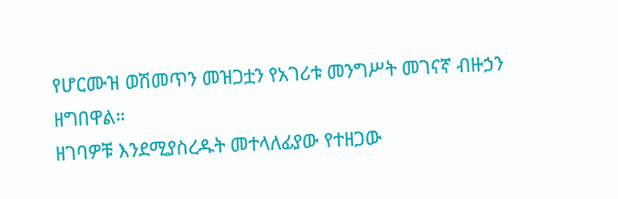የሆርሙዝ ወሽመጥን መዝጋቷን የአገሪቱ መንግሥት መገናኛ ብዙኃን ዘግበዋል።
ዘገባዎቹ እንደሚያስረዱት መተላለፊያው የተዘጋው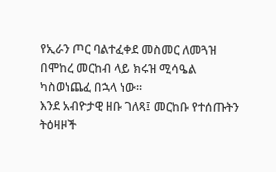የኢራን ጦር ባልተፈቀደ መስመር ለመጓዝ በሞከረ መርከብ ላይ ክሩዝ ሚሳዔል ካስወነጨፈ በኋላ ነው።
እንደ አብዮታዊ ዘቡ ገለጻ፤ መርከቡ የተሰጡትን ትዕዛዞች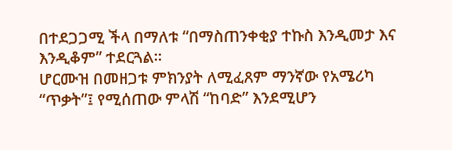በተደጋጋሚ ችላ በማለቱ “በማስጠንቀቂያ ተኩስ እንዲመታ እና እንዲቆም” ተደርጓል።
ሆርሙዝ በመዘጋቱ ምክንያት ለሚፈጸም ማንኛው የአሜሪካ “ጥቃት”፤ የሚሰጠው ምላሽ “ከባድ” እንደሚሆን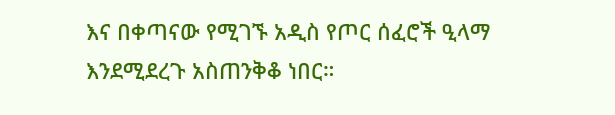እና በቀጣናው የሚገኙ አዲስ የጦር ሰፈሮች ዒላማ እንደሚደረጉ አስጠንቅቆ ነበር።